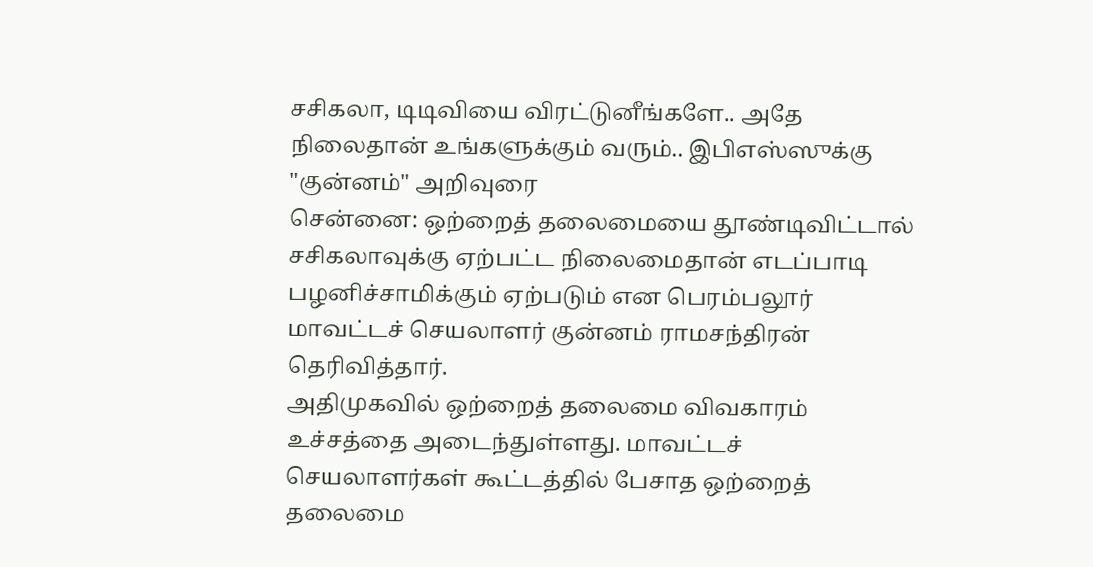சசிகலா, டிடிவியை விரட்டுனீங்களே.. அதே நிலைதான் உங்களுக்கும் வரும்.. இபிஎஸ்ஸுக்கு "குன்னம்" அறிவுரை
சென்னை: ஒற்றைத் தலைமையை தூண்டிவிட்டால் சசிகலாவுக்கு ஏற்பட்ட நிலைமைதான் எடப்பாடி பழனிச்சாமிக்கும் ஏற்படும் என பெரம்பலூர் மாவட்டச் செயலாளர் குன்னம் ராமசந்திரன் தெரிவித்தார்.
அதிமுகவில் ஒற்றைத் தலைமை விவகாரம் உச்சத்தை அடைந்துள்ளது. மாவட்டச் செயலாளர்கள் கூட்டத்தில் பேசாத ஒற்றைத் தலைமை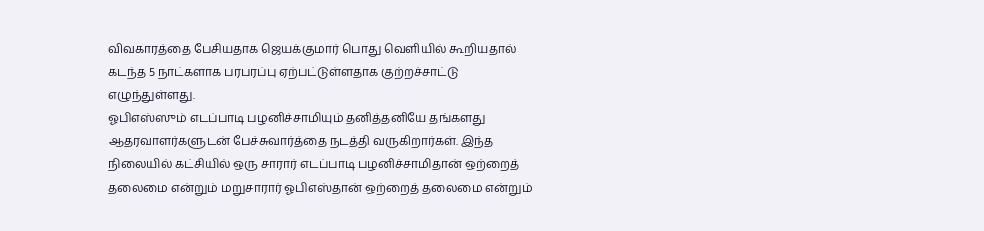விவகாரத்தை பேசியதாக ஜெயக்குமார் பொது வெளியில் கூறியதால் கடந்த 5 நாட்களாக பரபரப்பு ஏற்பட்டுள்ளதாக குற்றச்சாட்டு எழுந்துள்ளது.
ஓபிஎஸ்ஸும் எடப்பாடி பழனிச்சாமியும் தனித்தனியே தங்களது ஆதரவாளர்களுடன் பேச்சுவார்த்தை நடத்தி வருகிறார்கள். இந்த நிலையில் கட்சியில் ஒரு சாரார் எடப்பாடி பழனிச்சாமிதான் ஒற்றைத் தலைமை என்றும் மறுசாரார் ஓபிஎஸ்தான் ஒற்றைத் தலைமை என்றும்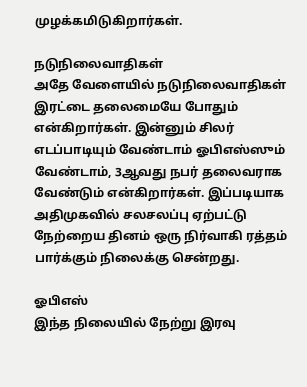முழக்கமிடுகிறார்கள்.

நடுநிலைவாதிகள்
அதே வேளையில் நடுநிலைவாதிகள் இரட்டை தலைமையே போதும் என்கிறார்கள். இன்னும் சிலர் எடப்பாடியும் வேண்டாம் ஓபிஎஸ்ஸும் வேண்டாம், 3ஆவது நபர் தலைவராக வேண்டும் என்கிறார்கள். இப்படியாக அதிமுகவில் சலசலப்பு ஏற்பட்டு நேற்றைய தினம் ஒரு நிர்வாகி ரத்தம் பார்க்கும் நிலைக்கு சென்றது.

ஓபிஎஸ்
இந்த நிலையில் நேற்று இரவு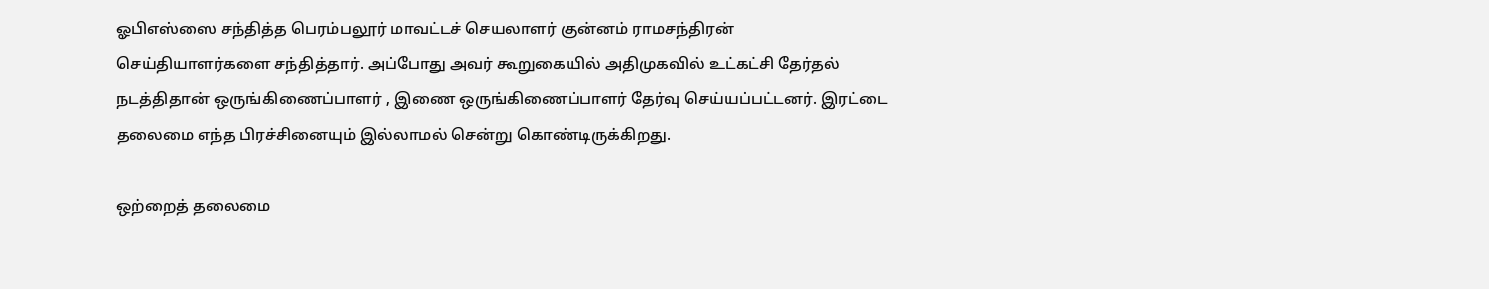ஓபிஎஸ்ஸை சந்தித்த பெரம்பலூர் மாவட்டச் செயலாளர் குன்னம் ராமசந்திரன் செய்தியாளர்களை சந்தித்தார். அப்போது அவர் கூறுகையில் அதிமுகவில் உட்கட்சி தேர்தல் நடத்திதான் ஒருங்கிணைப்பாளர் , இணை ஒருங்கிணைப்பாளர் தேர்வு செய்யப்பட்டனர். இரட்டை தலைமை எந்த பிரச்சினையும் இல்லாமல் சென்று கொண்டிருக்கிறது.

ஒற்றைத் தலைமை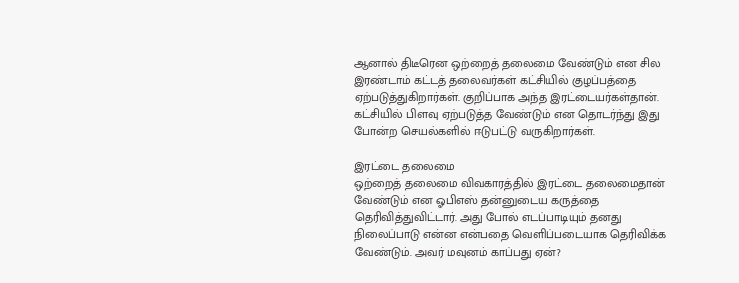ஆனால் திடீரென ஒற்றைத் தலைமை வேண்டும் என சில இரண்டாம் கட்டத் தலைவர்கள் கட்சியில் குழப்பத்தை ஏற்படுத்துகிறார்கள். குறிப்பாக அந்த இரட்டையர்கள்தான். கட்சியில் பிளவு ஏற்படுத்த வேண்டும் என தொடர்ந்து இது போன்ற செயல்களில் ஈடுபட்டு வருகிறார்கள்.

இரட்டை தலைமை
ஒற்றைத் தலைமை விவகாரத்தில் இரட்டை தலைமைதான் வேண்டும் என ஓபிஎஸ் தன்னுடைய கருத்தை தெரிவித்துவிட்டார். அது போல் எடப்பாடியும் தனது நிலைப்பாடு என்ன என்பதை வெளிப்படையாக தெரிவிக்க வேண்டும். அவர் மவுனம் காப்பது ஏன்?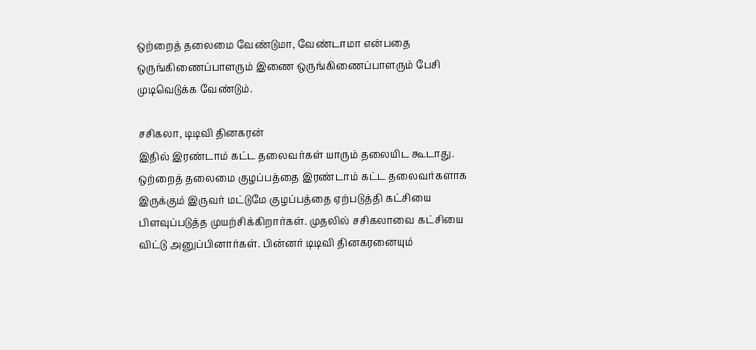ஒற்றைத் தலைமை வேண்டுமா, வேண்டாமா என்பதை ஒருங்கிணைப்பாளரும் இணை ஒருங்கிணைப்பாளரும் பேசி முடிவெடுக்க வேண்டும்.

சசிகலா, டிடிவி தினகரன்
இதில் இரண்டாம் கட்ட தலைவர்கள் யாரும் தலையிட கூடாது. ஒற்றைத் தலைமை குழப்பத்தை இரண்டாம் கட்ட தலைவர்களாக இருக்கும் இருவர் மட்டுமே குழப்பத்தை ஏற்படுத்தி கட்சியை பிளவுப்படுத்த முயற்சிக்கிறார்கள். முதலில் சசிகலாவை கட்சியை விட்டு அனுப்பினார்கள். பின்னர் டிடிவி தினகரனையும்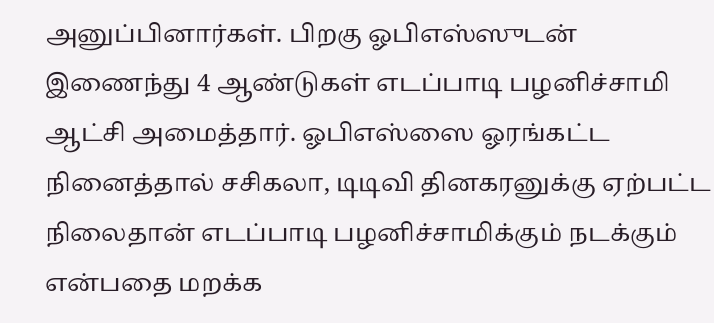அனுப்பினார்கள். பிறகு ஓபிஎஸ்ஸுடன் இணைந்து 4 ஆண்டுகள் எடப்பாடி பழனிச்சாமி ஆட்சி அமைத்தார். ஓபிஎஸ்ஸை ஓரங்கட்ட நினைத்தால் சசிகலா, டிடிவி தினகரனுக்கு ஏற்பட்ட நிலைதான் எடப்பாடி பழனிச்சாமிக்கும் நடக்கும் என்பதை மறக்க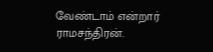வேண்டாம் என்றார் ராமசந்திரன்.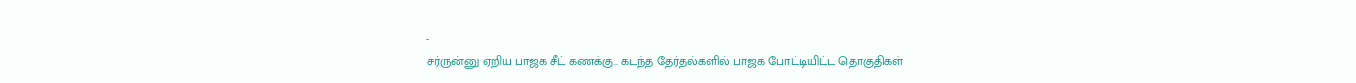-
சர்ருன்னு ஏறிய பாஜக சீட் கணக்கு.. கடந்த தேர்தல்களில் பாஜக போட்டியிட்ட தொகுதிகள்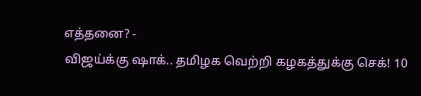எத்தனை? -
விஜய்க்கு ஷாக்.. தமிழக வெற்றி கழகத்துக்கு செக்! 10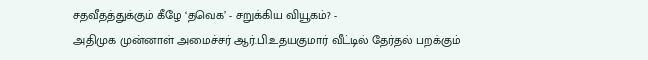சதவீதத்துக்கும் கீழே ‘தவெக’ - சறுக்கிய வியூகம்? -
அதிமுக முன்னாள் அமைச்சர் ஆர்.பி.உதயகுமார் வீட்டில் தேர்தல் பறக்கும்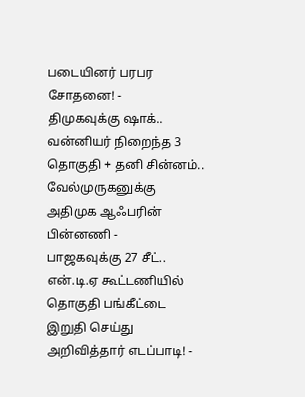படையினர் பரபர சோதனை! -
திமுகவுக்கு ஷாக்.. வன்னியர் நிறைந்த 3 தொகுதி + தனி சின்னம்.. வேல்முருகனுக்கு அதிமுக ஆஃபரின் பின்னணி -
பாஜகவுக்கு 27 சீட்.. என்.டி.ஏ கூட்டணியில் தொகுதி பங்கீட்டை இறுதி செய்து அறிவித்தார் எடப்பாடி! -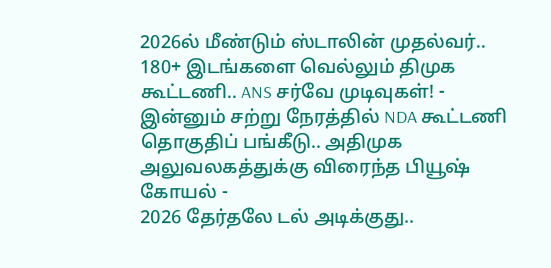2026ல் மீண்டும் ஸ்டாலின் முதல்வர்.. 180+ இடங்களை வெல்லும் திமுக கூட்டணி.. ANS சர்வே முடிவுகள்! -
இன்னும் சற்று நேரத்தில் NDA கூட்டணி தொகுதிப் பங்கீடு.. அதிமுக அலுவலகத்துக்கு விரைந்த பியூஷ் கோயல் -
2026 தேர்தலே டல் அடிக்குது..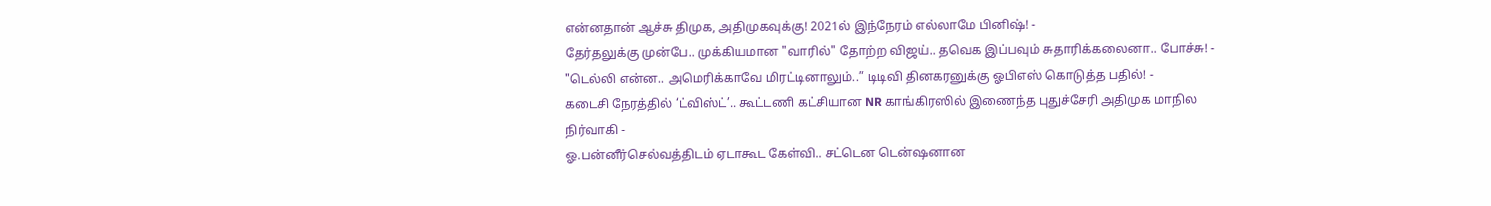என்னதான் ஆச்சு திமுக, அதிமுகவுக்கு! 2021ல் இந்நேரம் எல்லாமே பினிஷ்! -
தேர்தலுக்கு முன்பே.. முக்கியமான "வாரில்" தோற்ற விஜய்.. தவெக இப்பவும் சுதாரிக்கலைனா.. போச்சு! -
"டெல்லி என்ன.. அமெரிக்காவே மிரட்டினாலும்..” டிடிவி தினகரனுக்கு ஓபிஎஸ் கொடுத்த பதில்! -
கடைசி நேரத்தில் ‘ட்விஸ்ட்’.. கூட்டணி கட்சியான NR காங்கிரஸில் இணைந்த புதுச்சேரி அதிமுக மாநில நிர்வாகி -
ஓ.பன்னீர்செல்வத்திடம் ஏடாகூட கேள்வி.. சட்டென டென்ஷனான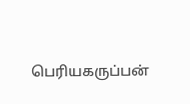பெரியகருப்பன்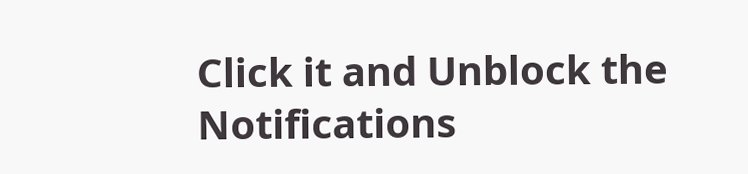Click it and Unblock the Notifications